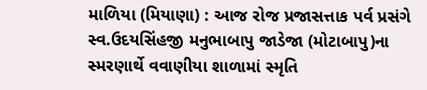માળિયા (મિયાણા) : આજ રોજ પ્રજાસત્તાક પર્વ પ્રસંગે સ્વ.ઉદયસિંહજી મનુભાબાપુ જાડેજા (મોટાબાપુ)ના સ્મરણાર્થે વવાણીયા શાળામાં સ્મૃતિ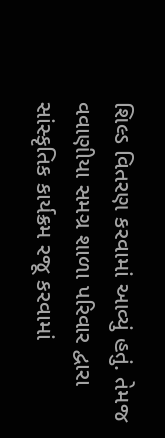શિલ્ડ વિતરણ કરવામાં આવ્યું હતું. તેમજ વવાણીયા સમગ્ર શાળા પરિવાર દ્વારા સાંસ્કૃતિક કાર્યક્રમ રજૂ કરવામાં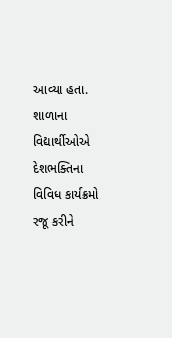આવ્યા હતા. શાળાના વિદ્યાર્થીઓએ દેશભક્તિના વિવિધ કાર્યક્રમો રજૂ કરીને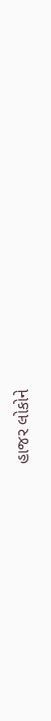હાજર લોકોને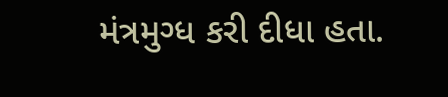મંત્રમુગ્ધ કરી દીધા હતા.